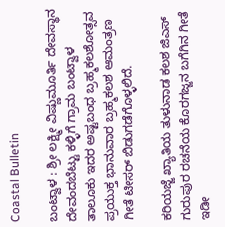Coastal Bulletin

ಬಂಟ್ವಾಳ : ಶ್ರೀ ಲಕ್ಷ್ಮೀ ವಿಷ್ಣುಮೂರ್ತಿ ದೇವಸ್ಥಾನ ದೇವಂದಬೆಟ್ಟು ಕಳ್ಳಿಗೆ ಗ್ರಾಮ ಬಂಟ್ವಾಳ ತಾಲೂಕು ಇದರ ಅಷ್ಟಬಂಧ ಬ್ರಹ್ಮಕಲಶೋತ್ಸವ ಪ್ರಯುಕ್ತ ಭಾನುವಾರ ಬ್ರಹ್ಮಕಲಶ ಆಮಂತ್ರಣ ಗೀತೆ ಟೀಸರ್ ಬಿಡುಗಡೆಗೊಳ್ಳಲಿದೆ.

ಕರಿಯಜ್ಜೆ ಖ್ಯಾತಿಯ ತುಳುನಾಡ ಕಲಶ ಜಿಎಸ್ ಗುರುಪುರ ರಚನೆಯ ಕೊರಗಜ್ಜನ ಬಗೆಗಿನ ಗೀತೆ ಇಡೀ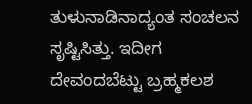ತುಳುನಾಡಿನಾದ್ಯಂತ ಸಂಚಲನ ಸೃಷ್ಟಿಸಿತ್ತು. ಇದೀಗ ದೇವಂದಬೆಟ್ಟು ಬ್ರಹ್ಮಕಲಶ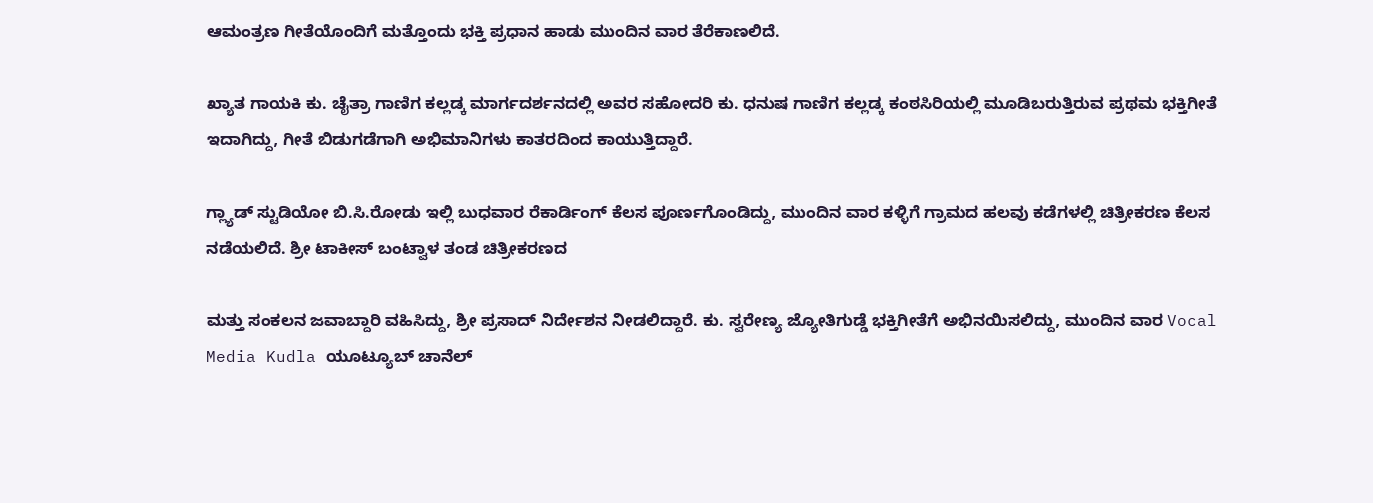ಆಮಂತ್ರಣ ಗೀತೆಯೊಂದಿಗೆ ಮತ್ತೊಂದು ಭಕ್ತಿ ಪ್ರಧಾನ ಹಾಡು ಮುಂದಿನ ವಾರ ತೆರೆಕಾಣಲಿದೆ.

ಖ್ಯಾತ ಗಾಯಕಿ ಕು. ಚೈತ್ರಾ ಗಾಣಿಗ ಕಲ್ಲಡ್ಕ ಮಾರ್ಗದರ್ಶನದಲ್ಲಿ ಅವರ ಸಹೋದರಿ ಕು. ಧನುಷ ಗಾಣಿಗ ಕಲ್ಲಡ್ಕ ಕಂಠಸಿರಿಯಲ್ಲಿ ಮೂಡಿಬರುತ್ತಿರುವ ಪ್ರಥಮ ಭಕ್ತಿಗೀತೆ‌ ಇದಾಗಿದ್ದು, ಗೀತೆ ಬಿಡುಗಡೆಗಾಗಿ ಅಭಿಮಾನಿಗಳು ಕಾತರದಿಂದ ಕಾಯುತ್ತಿದ್ದಾರೆ.

ಗ್ಲ್ಯಾಡ್ ಸ್ಟುಡಿಯೋ ಬಿ.ಸಿ.ರೋಡು ಇಲ್ಲಿ ಬುಧವಾರ ರೆಕಾರ್ಡಿಂಗ್ ಕೆಲಸ ಪೂರ್ಣಗೊಂಡಿದ್ದು, ಮುಂದಿನ ವಾರ ಕಳ್ಳಿಗೆ ಗ್ರಾಮದ ಹಲವು ಕಡೆಗಳಲ್ಲಿ ಚಿತ್ರೀಕರಣ ಕೆಲಸ ನಡೆಯಲಿದೆ. ಶ್ರೀ ಟಾಕೀಸ್ ಬಂಟ್ವಾಳ ತಂಡ ಚಿತ್ರೀಕರಣದ

ಮತ್ತು ಸಂಕಲನ ಜವಾಬ್ದಾರಿ ವಹಿಸಿದ್ದು, ಶ್ರೀ ಪ್ರಸಾದ್ ನಿರ್ದೇಶನ ನೀಡಲಿದ್ದಾರೆ. ಕು. ಸ್ವರೇಣ್ಯ ಜ್ಯೋತಿಗುಡ್ಡೆ ಭಕ್ತಿಗೀತೆಗೆ ಅಭಿನಯಿಸಲಿದ್ದು, ಮುಂದಿನ ವಾರ Vocal Media Kudla ಯೂಟ್ಯೂಬ್ ಚಾನೆಲ್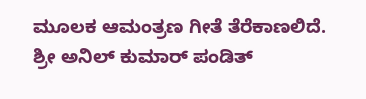ಮೂಲಕ ಆಮಂತ್ರಣ ಗೀತೆ ತೆರೆಕಾಣಲಿದೆ. ಶ್ರೀ ಅನಿಲ್ ಕುಮಾರ್ ಪಂಡಿತ್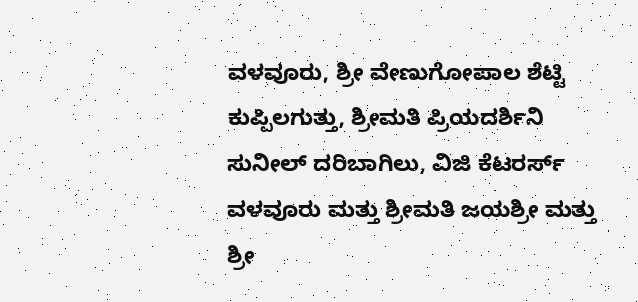ವಳವೂರು, ಶ್ರೀ ವೇಣುಗೋಪಾಲ ಶೆಟ್ಟಿ ಕುಪ್ಪಿಲಗುತ್ತು, ಶ್ರೀಮತಿ ಪ್ರಿಯದರ್ಶಿನಿ ಸುನೀಲ್ ದರಿಬಾಗಿಲು, ವಿಜಿ ಕೆಟರರ್ಸ್ ವಳವೂರು ಮತ್ತು ಶ್ರೀಮತಿ ಜಯಶ್ರೀ ಮತ್ತು ಶ್ರೀ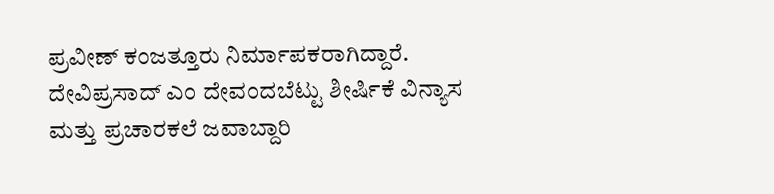ಪ್ರವೀಣ್ ಕಂಜತ್ತೂರು ನಿರ್ಮಾಪಕರಾಗಿದ್ದಾರೆ. ದೇವಿಪ್ರಸಾದ್ ಎಂ ದೇವಂದಬೆಟ್ಟು ಶೀರ್ಷಿಕೆ ವಿನ್ಯಾಸ ಮತ್ತು ಪ್ರಚಾರಕಲೆ ಜವಾಬ್ದಾರಿ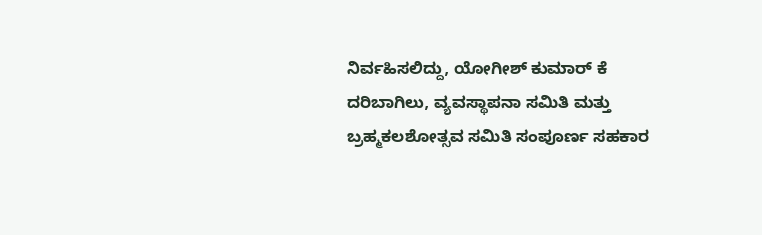ನಿರ್ವಹಿಸಲಿದ್ದು, ಯೋಗೀಶ್ ಕುಮಾರ್ ಕೆ ದರಿಬಾಗಿಲು, ವ್ಯವಸ್ಥಾಪನಾ ಸಮಿತಿ ಮತ್ತು ಬ್ರಹ್ಮಕಲಶೋತ್ಸವ ಸಮಿತಿ ಸಂಪೂರ್ಣ ಸಹಕಾರ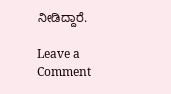ನೀಡಿದ್ದಾರೆ.

Leave a Comment